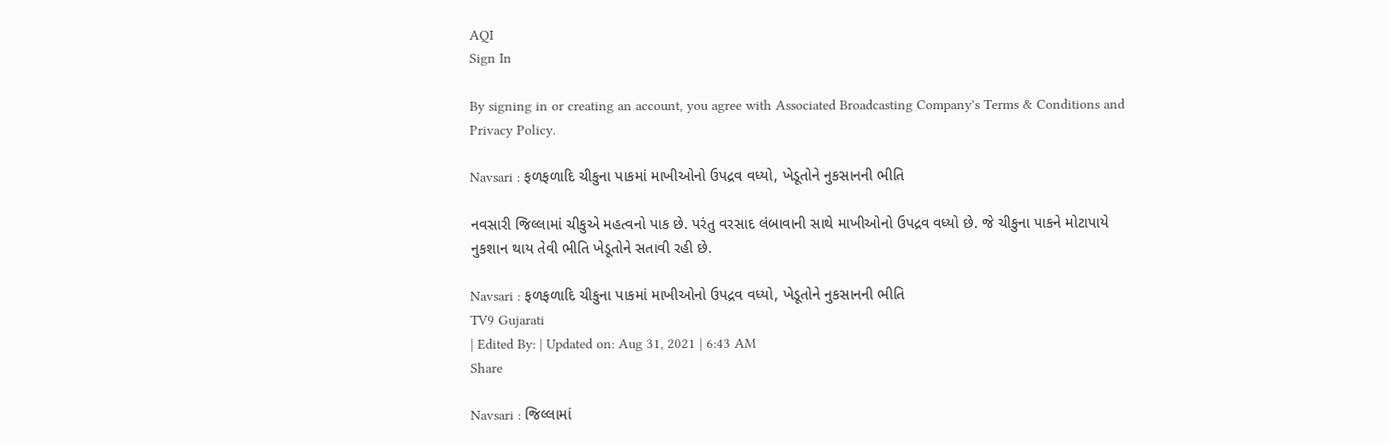AQI
Sign In

By signing in or creating an account, you agree with Associated Broadcasting Company's Terms & Conditions and Privacy Policy.

Navsari : ફળફળાદિ ચીકુના પાકમાં માખીઓનો ઉપદ્રવ વધ્યો, ખેડૂતોને નુકસાનની ભીતિ

નવસારી જિલ્લામાં ચીકુએ મહત્વનો પાક છે. પરંતુ વરસાદ લંબાવાની સાથે માખીઓનો ઉપદ્રવ વધ્યો છે. જે ચીકુના પાકને મોટાપાયે નુકશાન થાય તેવી ભીતિ ખેડૂતોને સતાવી રહી છે.

Navsari : ફળફળાદિ ચીકુના પાકમાં માખીઓનો ઉપદ્રવ વધ્યો, ખેડૂતોને નુકસાનની ભીતિ
TV9 Gujarati
| Edited By: | Updated on: Aug 31, 2021 | 6:43 AM
Share

Navsari : જિલ્લામાં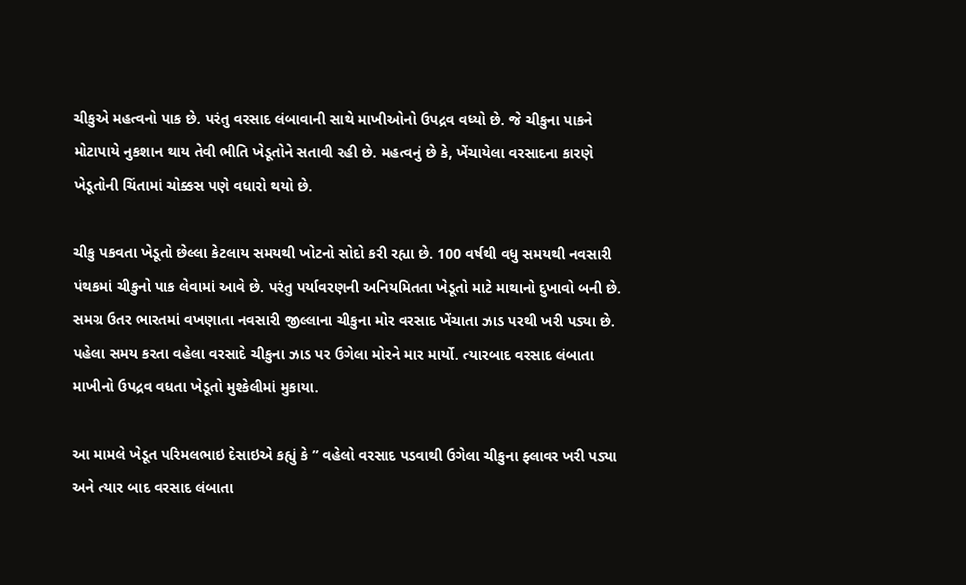ચીકુએ મહત્વનો પાક છે. પરંતુ વરસાદ લંબાવાની સાથે માખીઓનો ઉપદ્રવ વધ્યો છે. જે ચીકુના પાકને મોટાપાયે નુકશાન થાય તેવી ભીતિ ખેડૂતોને સતાવી રહી છે. મહત્વનું છે કે, ખેંચાયેલા વરસાદના કારણે ખેડૂતોની ચિંતામાં ચોક્કસ પણે વધારો થયો છે.

ચીકુ પકવતા ખેડૂતો છેલ્લા કેટલાય સમયથી ખોટનો સોદો કરી રહ્યા છે. 100 વર્ષથી વધુ સમયથી નવસારી પંથકમાં ચીકુનો પાક લેવામાં આવે છે. પરંતુ પર્યાવરણની અનિયમિતતા ખેડૂતો માટે માથાનો દુખાવો બની છે. સમગ્ર ઉતર ભારતમાં વખણાતા નવસારી જીલ્લાના ચીકુના મોર વરસાદ ખેંચાતા ઝાડ પરથી ખરી પડ્યા છે. પહેલા સમય કરતા વહેલા વરસાદે ચીકુના ઝાડ પર ઉગેલા મોરને માર માર્યો. ત્યારબાદ વરસાદ લંબાતા માખીનો ઉપદ્રવ વધતા ખેડૂતો મુશ્કેલીમાં મુકાયા.

આ મામલે ખેડૂત પરિમલભાઇ દેસાઇએ કહ્યું કે ” વહેલો વરસાદ પડવાથી ઉગેલા ચીકુના ફ્લાવર ખરી પડ્યા અને ત્યાર બાદ વરસાદ લંબાતા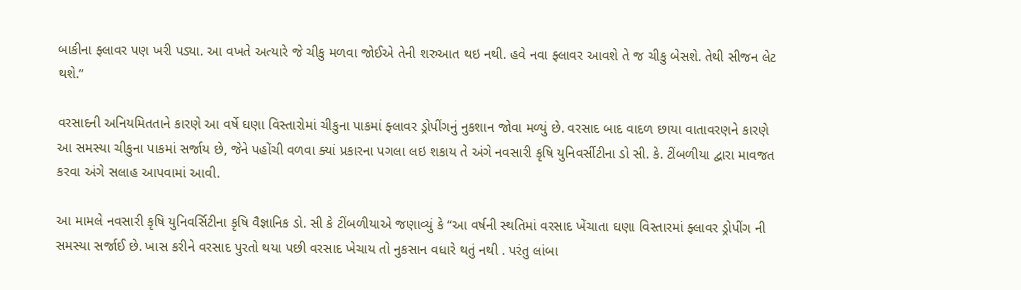બાકીના ફ્લાવર પણ ખરી પડ્યા. આ વખતે અત્યારે જે ચીકુ મળવા જોઈએ તેની શરુઆત થઇ નથી. હવે નવા ફ્લાવર આવશે તે જ ચીકુ બેસશે. તેથી સીજન લેટ થશે.”

વરસાદની અનિયમિતતાને કારણે આ વર્ષે ઘણા વિસ્તારોમાં ચીકુના પાકમાં ફ્લાવર ડ્રોપીંગનું નુકશાન જોવા મળ્યું છે. વરસાદ બાદ વાદળ છાયા વાતાવરણને કારણે આ સમસ્યા ચીકુના પાકમાં સર્જાય છે, જેને પહોંચી વળવા ક્યાં પ્રકારના પગલા લઇ શકાય તે અંગે નવસારી કૃષિ યુનિવર્સીટીના ડો સી. કે. ટીંબળીયા દ્વારા માવજત કરવા અંગે સલાહ આપવામાં આવી.

આ મામલે નવસારી કૃષિ યુનિવર્સિટીના કૃષિ વૈજ્ઞાનિક ડો. સી કે ટીંબળીયાએ જણાવ્યું કે “આ વર્ષની સ્થતિમાં વરસાદ ખેંચાતા ઘણા વિસ્તારમાં ફ્લાવર ડ્રોપીંગ ની સમસ્યા સર્જાઈ છે. ખાસ કરીને વરસાદ પુરતો થયા પછી વરસાદ ખેચાય તો નુકસાન વધારે થતું નથી . પરંતુ લાંબા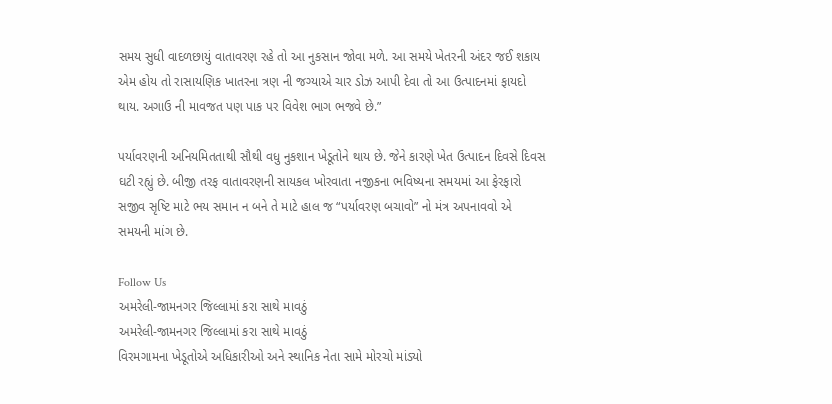સમય સુધી વાદળછાયું વાતાવરણ રહે તો આ નુકસાન જોવા મળે. આ સમયે ખેતરની અંદર જઈ શકાય એમ હોય તો રાસાયણિક ખાતરના ત્રણ ની જગ્યાએ ચાર ડોઝ આપી દેવા તો આ ઉત્પાદનમાં ફાયદો થાય. અગાઉ ની માવજત પણ પાક પર વિવેશ ભાગ ભજવે છે.”

પર્યાવરણની અનિયમિતતાથી સૌથી વધુ નુકશાન ખેડૂતોને થાય છે. જેને કારણે ખેત ઉત્પાદન દિવસે દિવસ ઘટી રહ્યું છે. બીજી તરફ વાતાવરણની સાયકલ ખોરવાતા નજીકના ભવિષ્યના સમયમાં આ ફેરફારો સજીવ સૃષ્ટિ માટે ભય સમાન ન બને તે માટે હાલ જ “પર્યાવરણ બચાવો” નો મંત્ર અપનાવવો એ સમયની માંગ છે.

Follow Us
અમરેલી-જામનગર જિલ્લામાં કરા સાથે માવઠું
અમરેલી-જામનગર જિલ્લામાં કરા સાથે માવઠું
વિરમગામના ખેડૂતોએ અધિકારીઓ અને સ્થાનિક નેતા સામે મોરચો માંડ્યો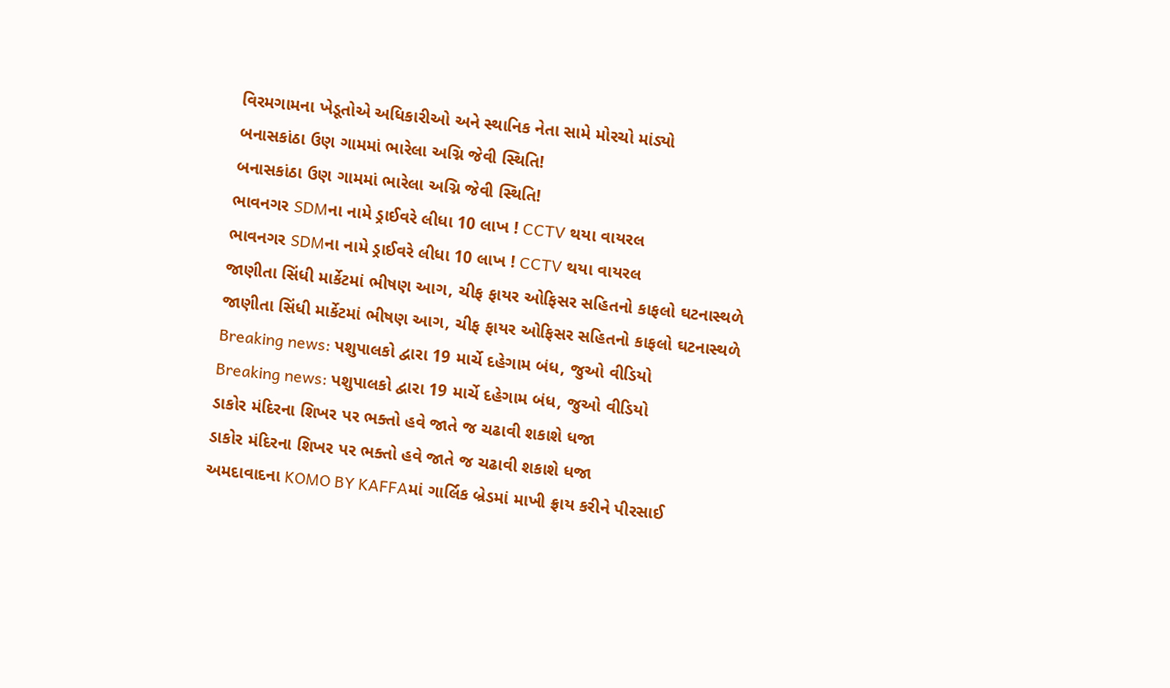વિરમગામના ખેડૂતોએ અધિકારીઓ અને સ્થાનિક નેતા સામે મોરચો માંડ્યો
બનાસકાંઠા ઉણ ગામમાં ભારેલા અગ્નિ જેવી સ્થિતિ!
બનાસકાંઠા ઉણ ગામમાં ભારેલા અગ્નિ જેવી સ્થિતિ!
ભાવનગર SDMના નામે ડ્રાઈવરે લીધા 10 લાખ ! CCTV થયા વાયરલ
ભાવનગર SDMના નામે ડ્રાઈવરે લીધા 10 લાખ ! CCTV થયા વાયરલ
જાણીતા સિંધી માર્કેટમાં ભીષણ આગ, ચીફ ફાયર ઓફિસર સહિતનો કાફલો ઘટનાસ્થળે
જાણીતા સિંધી માર્કેટમાં ભીષણ આગ, ચીફ ફાયર ઓફિસર સહિતનો કાફલો ઘટનાસ્થળે
Breaking news: પશુપાલકો દ્વારા 19 માર્ચે દહેગામ બંધ, જુઓ વીડિયો
Breaking news: પશુપાલકો દ્વારા 19 માર્ચે દહેગામ બંધ, જુઓ વીડિયો
ડાકોર મંદિરના શિખર પર ભક્તો હવે જાતે જ ચઢાવી શકાશે ધજા
ડાકોર મંદિરના શિખર પર ભક્તો હવે જાતે જ ચઢાવી શકાશે ધજા
અમદાવાદના KOMO BY KAFFAમાં ગાર્લિક બ્રેડમાં માખી ફ્રાય કરીને પીરસાઈ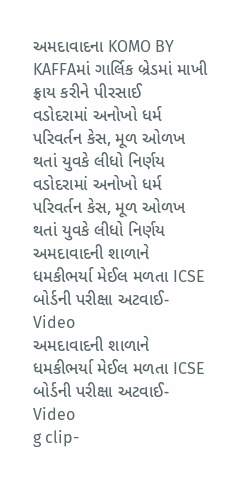અમદાવાદના KOMO BY KAFFAમાં ગાર્લિક બ્રેડમાં માખી ફ્રાય કરીને પીરસાઈ
વડોદરામાં અનોખો ધર્મ પરિવર્તન કેસ, મૂળ ઓળખ થતાં યુવકે લીધો નિર્ણય
વડોદરામાં અનોખો ધર્મ પરિવર્તન કેસ, મૂળ ઓળખ થતાં યુવકે લીધો નિર્ણય
અમદાવાદની શાળાને ધમકીભર્યા મેઈલ મળતા ICSE બોર્ડની પરીક્ષા અટવાઈ-Video
અમદાવાદની શાળાને ધમકીભર્યા મેઈલ મળતા ICSE બોર્ડની પરીક્ષા અટવાઈ-Video
g clip-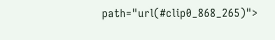path="url(#clip0_868_265)">